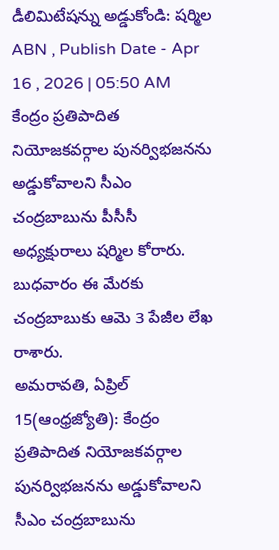డీలిమిటేషన్ను అడ్డుకోండి: షర్మిల
ABN , Publish Date - Apr 16 , 2026 | 05:50 AM
కేంద్రం ప్రతిపాదిత నియోజకవర్గాల పునర్విభజనను అడ్డుకోవాలని సీఎం చంద్రబాబును పీసీసీ అధ్యక్షురాలు షర్మిల కోరారు. బుధవారం ఈ మేరకు చంద్రబాబుకు ఆమె 3 పేజీల లేఖ రాశారు.
అమరావతి, ఏప్రిల్ 15(ఆంధ్రజ్యోతి): కేంద్రం ప్రతిపాదిత నియోజకవర్గాల పునర్విభజనను అడ్డుకోవాలని సీఎం చంద్రబాబును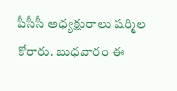పీసీసీ అధ్యక్షురాలు షర్మిల కోరారు. బుధవారం ఈ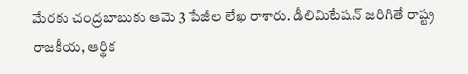మేరకు చంద్రబాబుకు ఆమె 3 పేజీల లేఖ రాశారు. డీలిమిటేషన్ జరిగితే రాష్ట్ర రాజకీయ, ఆర్థిక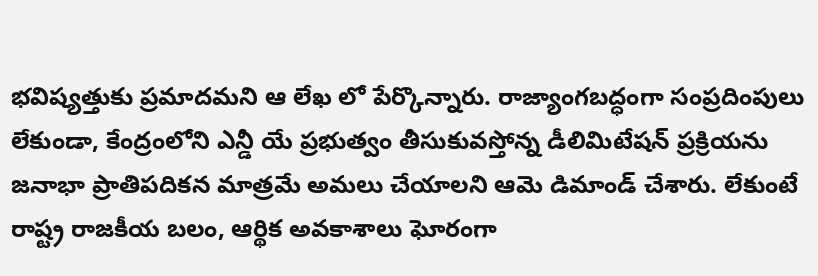భవిష్యత్తుకు ప్రమాదమని ఆ లేఖ లో పేర్కొన్నారు. రాజ్యాంగబద్ధంగా సంప్రదింపులు లేకుండా, కేంద్రంలోని ఎన్డీ యే ప్రభుత్వం తీసుకువస్తోన్న డీలిమిటేషన్ ప్రక్రియను జనాభా ప్రాతిపదికన మాత్రమే అమలు చేయాలని ఆమె డిమాండ్ చేశారు. లేకుంటే రాష్ట్ర రాజకీయ బలం, ఆర్థిక అవకాశాలు ఘోరంగా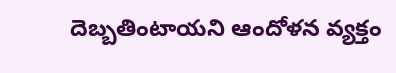దెబ్బతింటాయని ఆందోళన వ్యక్తం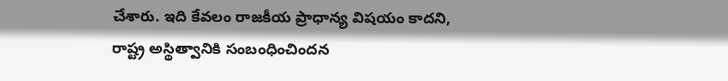చేశారు. ఇది కేవలం రాజకీయ ప్రాధాన్య విషయం కాదని, రాష్ట్ర అస్థిత్వానికి సంబంధించిందన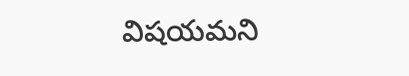విషయమని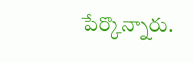పేర్కొన్నారు.